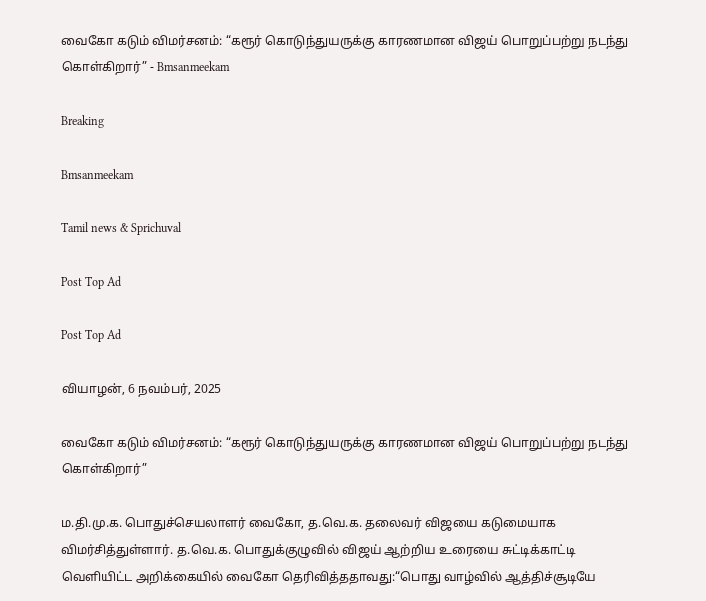வைகோ கடும் விமர்சனம்: “கரூர் கொடுந்துயருக்கு காரணமான விஜய் பொறுப்பற்று நடந்து கொள்கிறார்” - Bmsanmeekam

Breaking

Bmsanmeekam

Tamil news & Sprichuval

Post Top Ad

Post Top Ad

வியாழன், 6 நவம்பர், 2025

வைகோ கடும் விமர்சனம்: “கரூர் கொடுந்துயருக்கு காரணமான விஜய் பொறுப்பற்று நடந்து கொள்கிறார்”

ம.தி.மு.க. பொதுச்செயலாளர் வைகோ, த.வெ.க. தலைவர் விஜயை கடுமையாக விமர்சித்துள்ளார். த.வெ.க. பொதுக்குழுவில் விஜய் ஆற்றிய உரையை சுட்டிக்காட்டி வெளியிட்ட அறிக்கையில் வைகோ தெரிவித்ததாவது:“பொது வாழ்வில் ஆத்திச்சூடியே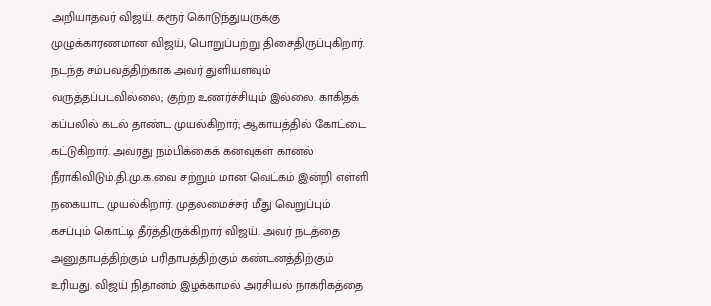அறியாதவர் விஜய். கரூர் கொடுந்துயருக்கு முழுக்காரணமான விஜய், பொறுப்பற்று திசைதிருப்புகிறார். நடந்த சம்பவத்திற்காக அவர் துளியளவும் வருத்தப்படவில்லை; குற்ற உணர்ச்சியும் இல்லை. காகிதக் கப்பலில் கடல் தாண்ட முயல்கிறார்; ஆகாயத்தில் கோட்டை கட்டுகிறார். அவரது நம்பிக்கைக் கனவுகள் கானல் நீராகிவிடும்.தி.மு.க.வை சற்றும் மான வெட்கம் இன்றி எள்ளி நகையாட முயல்கிறார். முதலமைச்சர் மீது வெறுப்பும் கசப்பும் கொட்டி தீர்த்திருக்கிறார் விஜய். அவர் நடத்தை அனுதாபத்திற்கும் பரிதாபத்திற்கும் கண்டனத்திற்கும் உரியது. விஜய் நிதானம் இழக்காமல் அரசியல் நாகரிகத்தை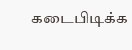கடைபிடிக்க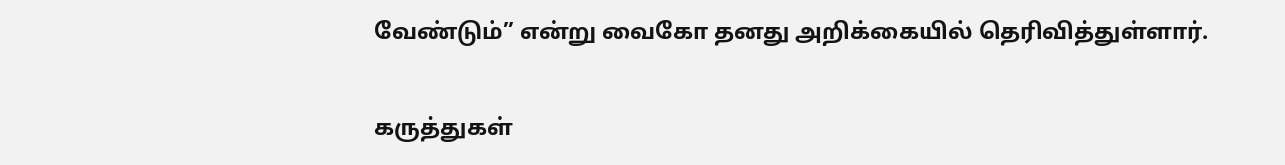வேண்டும்” என்று வைகோ தனது அறிக்கையில் தெரிவித்துள்ளார்.

கருத்துகள்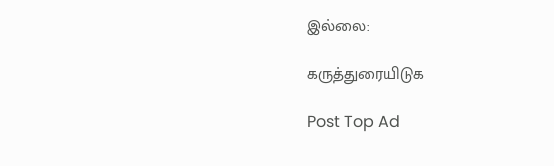இல்லை:

கருத்துரையிடுக

Post Top Ad